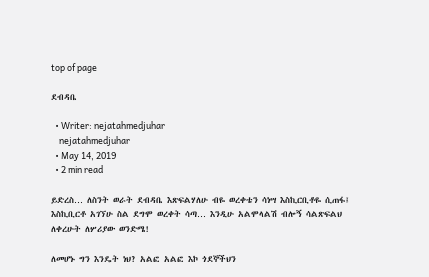top of page

ደብዳቤ

  • Writer: nejatahmedjuhar
    nejatahmedjuhar
  • May 14, 2019
  • 2 min read

ይድረስ… ለስንት ወራት ደብዳቤ እጽፍልሃለሁ ብዬ ወረቀቴን ሳነሣ እስኪርቢቶዬ ሲጠፋ፤ እስኪቢርቶ አገኘሁ ስል ደግሞ ወረቀት ሳጣ… እንዲሁ አልሞላልሽ ብሎኝ ሳልጽፍልህ ለቀረሁት ለሦሪያው ወንድሜ!

ለመሆኑ ግን እንዴት ነህ? አልፎ አልፎ እኮ ጎደኞችህን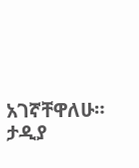አገኛቸዋለሁ። ታዲያ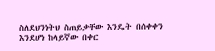ስለደህንነትህ ስጠይቃቸው እንዴት በሰቀቀን እንደሆነ ከላይኛው በቀር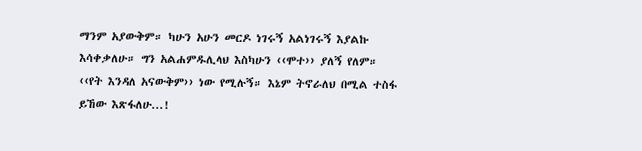ማንም አያውቅም። ካሁን አሁን መርዶ ነገሩኝ አልነገሩኝ እያልኩ እሳቀቃለሁ። ግን አልሐምዱሊላህ እስካሁን ‹‹ሞተ›› ያለኝ የለም። ‹‹የት እንዳለ አናውቅም›› ነው የሚሉኝ። እኔም ትኖራለህ በሚል ተስፋ ይኸው እጽፋለሁ...!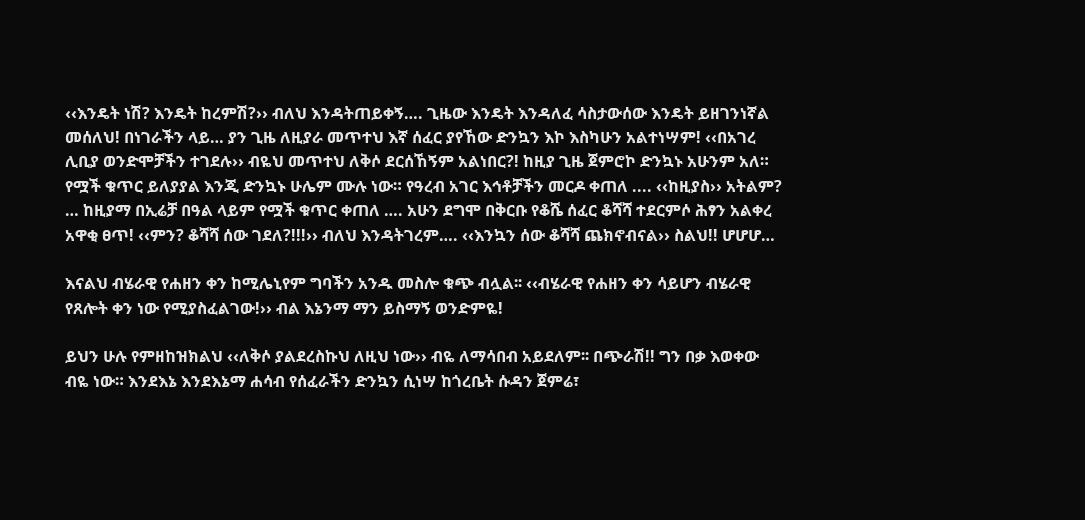‹‹እንዴት ነሽ? እንዴት ከረምሽ?›› ብለህ እንዳትጠይቀኝ…. ጊዜው እንዴት እንዳለፈ ሳስታውሰው እንዴት ይዘገንነኛል መሰለህ! በነገራችን ላይ… ያን ጊዜ ለዚያራ መጥተህ እኛ ሰፈር ያየኸው ድንኳን እኮ እስካሁን አልተነሣም! ‹‹በአገረ ሊቢያ ወንድሞቻችን ተገደሉ›› ብዬህ መጥተህ ለቅሶ ደርሰኸኝም አልነበር?! ከዚያ ጊዜ ጀምሮኮ ድንኳኑ አሁንም አለ። የሟች ቁጥር ይለያያል እንጂ ድንኳኑ ሁሌም ሙሉ ነው። የዓረብ አገር እኅቶቻችን መርዶ ቀጠለ .... ‹‹ከዚያስ›› አትልም? … ከዚያማ በኢሬቻ በዓል ላይም የሟች ቁጥር ቀጠለ …. አሁን ደግሞ በቅርቡ የቆሼ ሰፈር ቆሻሻ ተደርምሶ ሕፃን አልቀረ አዋቂ ፀጥ! ‹‹ምን? ቆሻሻ ሰው ገደለ?!!!›› ብለህ እንዳትገረም…. ‹‹እንኳን ሰው ቆሻሻ ጨክኖብናል›› ስልህ!! ሆሆሆ…

እናልህ ብሄራዊ የሐዘን ቀን ከሚሌኒየም ግባችን አንዱ መስሎ ቁጭ ብሏል፡፡ ‹‹ብሄራዊ የሐዘን ቀን ሳይሆን ብሄራዊ የጸሎት ቀን ነው የሚያስፈልገው!›› ብል እኔንማ ማን ይስማኝ ወንድምዬ!

ይህን ሁሉ የምዘከዝክልህ ‹‹ለቅሶ ያልደረስኩህ ለዚህ ነው›› ብዬ ለማሳበብ አይደለም፡፡ በጭራሽ!! ግን በቃ እወቀው ብዬ ነው። እንደእኔ እንደእኔማ ሐሳብ የሰፈራችን ድንኳን ሲነሣ ከጎረቤት ሱዳን ጀምሬ፣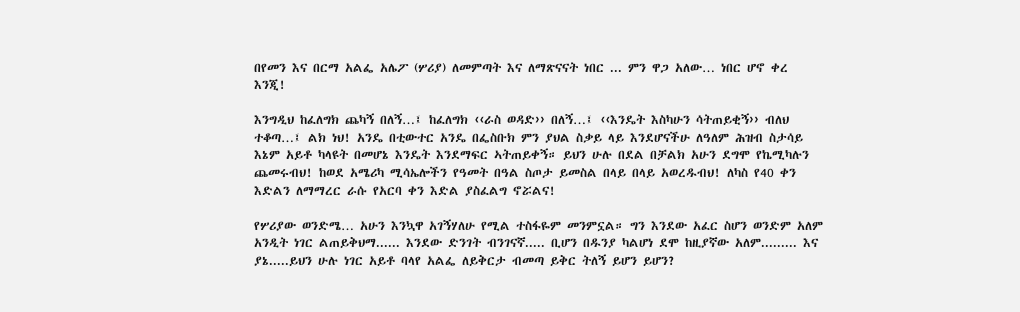በየመን እና በርማ አልፌ አሌፖ (ሦሪያ) ለመምጣት እና ለማጽናናት ነበር ... ምን ዋጋ አለው… ነበር ሆኖ ቀረ እንጂ!

እንግዲህ ከፈለግክ ጨካኝ በለኝ…፤ ከፈለግክ ‹‹ራስ ወዳድ›› በለኝ…፤ ‹‹እንዴት እስካሁን ሳትጠይቂኝ›› ብለህ ተቆጣ…፤ ልክ ነህ! አንዴ በቲውተር አንዴ በፌስቡክ ምን ያህል ስቃይ ላይ እንደሆናችሁ ለዓለም ሕዝብ ስታሳይ እኔም አይቶ ካላዩት በመሆኔ እንዴት እንደማፍር ኣትጠይቀኝ። ይህን ሁሉ በደል በቻልክ አሁን ደግሞ የኬሚካሉን ጨመሩብህ! ከወደ አሜሪካ ሚሳኤሎችን የዓመት በዓል ስጦታ ይመስል በላይ በላይ አወረዱብህ! ለካስ የ40 ቀን እድልን ለማማረር ራሱ የአርባ ቀን እድል ያስፈልግ ኖሯልና!

የሦሪያው ወንድሜ… አሁን እንኳዋ አገኝሃለሁ የሚል ተስፋዬም መንምኗል። ግን እንደው አፈር ስሆን ወንድም አለም አንዲት ነገር ልጠይቅህማ...... እንደው ድንገት ብንገናኛ..... ቢሆን በዱንያ ካልሆነ ደሞ ከዚያኛው አለም......... እና ያኔ.....ይህን ሁሉ ነገር አይቶ ባላየ አልፌ ለይቅርታ ብመጣ ይቅር ትለኝ ይሆን ይሆን?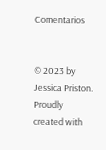Comentarios


© 2023 by Jessica Priston. Proudly created with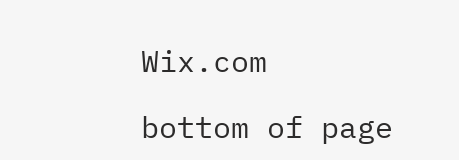Wix.com

bottom of page